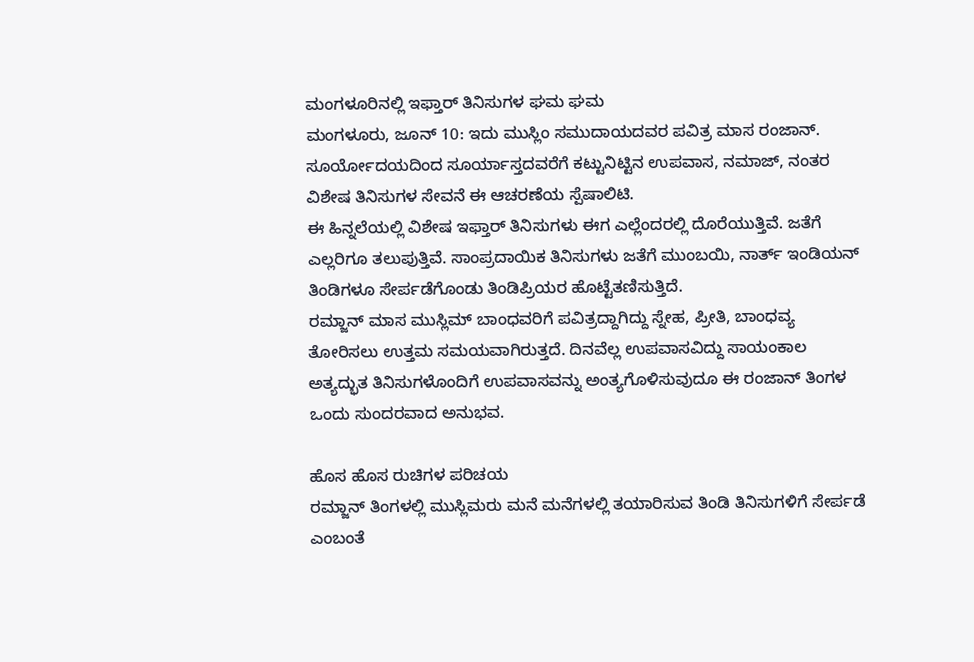ಮಂಗಳೂರಿನಲ್ಲಿ ಇಫ್ತಾರ್ ತಿನಿಸುಗಳ ಘಮ ಘಮ
ಮಂಗಳೂರು, ಜೂನ್ 10: ಇದು ಮುಸ್ಲಿಂ ಸಮುದಾಯದವರ ಪವಿತ್ರ ಮಾಸ ರಂಜಾನ್. ಸೂರ್ಯೋದಯದಿಂದ ಸೂರ್ಯಾಸ್ತದವರೆಗೆ ಕಟ್ಟುನಿಟ್ಟಿನ ಉಪವಾಸ, ನಮಾಜ್, ನಂತರ ವಿಶೇಷ ತಿನಿಸುಗಳ ಸೇವನೆ ಈ ಆಚರಣೆಯ ಸ್ಪೆಷಾಲಿಟಿ.
ಈ ಹಿನ್ನಲೆಯಲ್ಲಿ ವಿಶೇಷ ಇಫ್ತಾರ್ ತಿನಿಸುಗಳು ಈಗ ಎಲ್ಲೆಂದರಲ್ಲಿ ದೊರೆಯುತ್ತಿವೆ. ಜತೆಗೆ ಎಲ್ಲರಿಗೂ ತಲುಪುತ್ತಿವೆ. ಸಾಂಪ್ರದಾಯಿಕ ತಿನಿಸುಗಳು ಜತೆಗೆ ಮುಂಬಯಿ, ನಾರ್ತ್ ಇಂಡಿಯನ್ ತಿಂಡಿಗಳೂ ಸೇರ್ಪಡೆಗೊಂಡು ತಿಂಡಿಪ್ರಿಯರ ಹೊಟ್ಟೆತಣಿಸುತ್ತಿದೆ.
ರಮ್ಜಾನ್ ಮಾಸ ಮುಸ್ಲಿಮ್ ಬಾಂಧವರಿಗೆ ಪವಿತ್ರದ್ದಾಗಿದ್ದು ಸ್ನೇಹ, ಪ್ರೀತಿ, ಬಾಂಧವ್ಯ ತೋರಿಸಲು ಉತ್ತಮ ಸಮಯವಾಗಿರುತ್ತದೆ. ದಿನವೆಲ್ಲ ಉಪವಾಸವಿದ್ದು ಸಾಯಂಕಾಲ ಅತ್ಯದ್ಭುತ ತಿನಿಸುಗಳೊಂದಿಗೆ ಉಪವಾಸವನ್ನು ಅಂತ್ಯಗೊಳಿಸುವುದೂ ಈ ರಂಜಾನ್ ತಿಂಗಳ ಒಂದು ಸುಂದರವಾದ ಅನುಭವ.

ಹೊಸ ಹೊಸ ರುಚಿಗಳ ಪರಿಚಯ
ರಮ್ಜಾನ್ ತಿಂಗಳಲ್ಲಿ ಮುಸ್ಲಿಮರು ಮನೆ ಮನೆಗಳಲ್ಲಿ ತಯಾರಿಸುವ ತಿಂಡಿ ತಿನಿಸುಗಳಿಗೆ ಸೇರ್ಪಡೆ ಎಂಬಂತೆ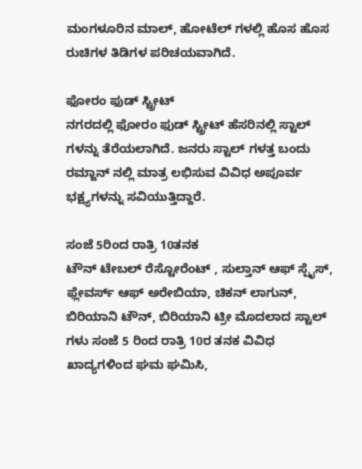ಮಂಗಳೂರಿನ ಮಾಲ್, ಹೋಟೆಲ್ ಗಳಲ್ಲಿ ಹೊಸ ಹೊಸ ರುಚಿಗಳ ತಿಡಿಗಳ ಪರಿಚಯವಾಗಿದೆ.

ಫೋರಂ ಫುಡ್ ಸ್ಟ್ರೀಟ್
ನಗರದಲ್ಲಿ ಫೋರಂ ಫುಡ್ ಸ್ಟ್ರೀಟ್ ಹೆಸರಿನಲ್ಲಿ ಸ್ಟಾಲ್ ಗಳನ್ನು ತೆರೆಯಲಾಗಿದೆ. ಜನರು ಸ್ಟಾಲ್ ಗಳತ್ತ ಬಂದು ರಮ್ಜಾನ್ ನಲ್ಲಿ ಮಾತ್ರ ಲಭಿಸುವ ವಿವಿಧ ಅಪೂರ್ವ ಭಕ್ಷ್ಯಗಳನ್ನು ಸವಿಯುತ್ತಿದ್ದಾರೆ.

ಸಂಜೆ 5ರಿಂದ ರಾತ್ರಿ 10ತನಕ
ಟೌನ್ ಟೇಬಲ್ ರೆಸ್ಟೋರೆಂಟ್ , ಸುಲ್ತಾನ್ ಆಫ್ ಸ್ಪೈಸ್, ಫ್ಲೇವರ್ಸ್ ಆಫ್ ಅರೇಬಿಯಾ, ಚಿಕನ್ ಲಾಗುನ್, ಬಿರಿಯಾನಿ ಟೌನ್, ಬಿರಿಯಾನಿ ಟ್ರೀ ಮೊದಲಾದ ಸ್ಟಾಲ್ ಗಳು ಸಂಜೆ 5 ರಿಂದ ರಾತ್ರಿ 10ರ ತನಕ ವಿವಿಧ ಖಾದ್ಯಗಳಿಂದ ಘಮ ಘಮಿಸಿ,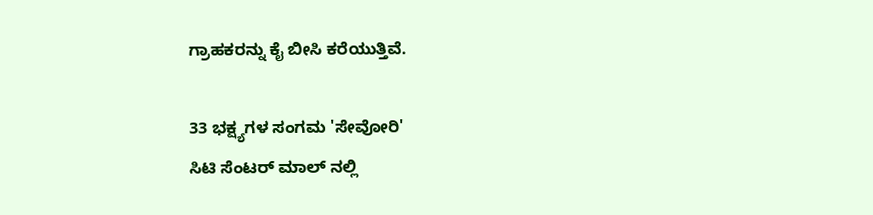ಗ್ರಾಹಕರನ್ನು ಕೈ ಬೀಸಿ ಕರೆಯುತ್ತಿವೆ.

33 ಭಕ್ಷ್ಯಗಳ ಸಂಗಮ 'ಸೇವೋರಿ'
ಸಿಟಿ ಸೆಂಟರ್ ಮಾಲ್ ನಲ್ಲಿ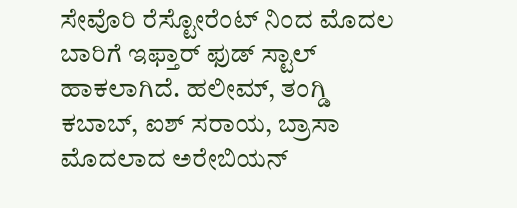ಸೇವೊರಿ ರೆಸ್ಟೋರೆಂಟ್ ನಿಂದ ಮೊದಲ ಬಾರಿಗೆ ಇಫ್ತಾರ್ ಫುಡ್ ಸ್ಟಾಲ್ ಹಾಕಲಾಗಿದೆ. ಹಲೀಮ್, ತಂಗ್ಡಿ ಕಬಾಬ್, ಐಶ್ ಸರಾಯ, ಬ್ರಾಸಾ ಮೊದಲಾದ ಅರೇಬಿಯನ್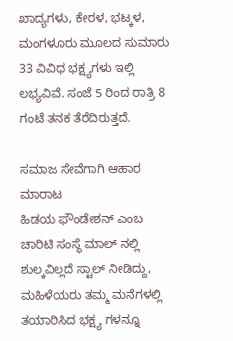ಖಾದ್ಯಗಳು, ಕೇರಳ, ಭಟ್ಕಳ, ಮಂಗಳೂರು ಮೂಲದ ಸುಮಾರು 33 ವಿವಿಧ ಭಕ್ಷ್ಯಗಳು ಇಲ್ಲಿ ಲಭ್ಯವಿವೆ. ಸಂಜೆ 5 ರಿಂದ ರಾತ್ರಿ 8 ಗಂಟೆ ತನಕ ತೆರೆದಿರುತ್ತದೆ.

ಸಮಾಜ ಸೇವೆಗಾಗಿ ಆಹಾರ ಮಾರಾಟ
ಹಿಡಯ ಫೌಂಡೇಶನ್ ಎಂಬ ಚಾರಿಟಿ ಸಂಸ್ಥೆ ಮಾಲ್ ನಲ್ಲಿ ಶುಲ್ಕವಿಲ್ಲದೆ ಸ್ಟಾಲ್ ನೀಡಿದ್ದು, ಮಹಿಳೆಯರು ತಮ್ಮ ಮನೆಗಳಲ್ಲಿ ತಯಾರಿಸಿದ ಭಕ್ಷ್ಯ ಗಳನ್ನೂ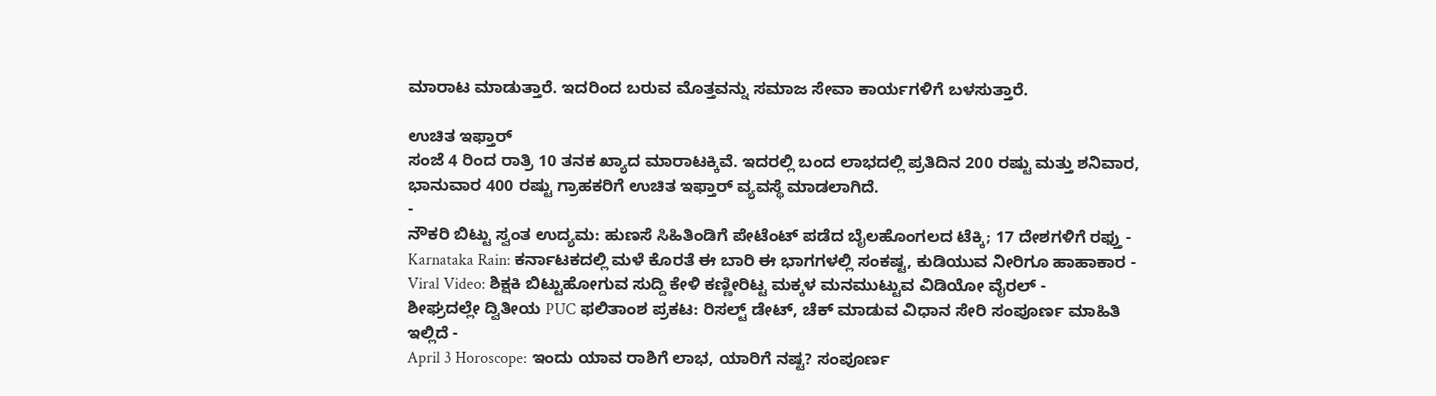ಮಾರಾಟ ಮಾಡುತ್ತಾರೆ. ಇದರಿಂದ ಬರುವ ಮೊತ್ತವನ್ನು ಸಮಾಜ ಸೇವಾ ಕಾರ್ಯಗಳಿಗೆ ಬಳಸುತ್ತಾರೆ.

ಉಚಿತ ಇಫ್ತಾರ್
ಸಂಜೆ 4 ರಿಂದ ರಾತ್ರಿ 10 ತನಕ ಖ್ಯಾದ ಮಾರಾಟಕ್ಕಿವೆ. ಇದರಲ್ಲಿ ಬಂದ ಲಾಭದಲ್ಲಿ ಪ್ರತಿದಿನ 200 ರಷ್ಟು ಮತ್ತು ಶನಿವಾರ, ಭಾನುವಾರ 400 ರಷ್ಟು ಗ್ರಾಹಕರಿಗೆ ಉಚಿತ ಇಫ್ತಾರ್ ವ್ಯವಸ್ಥೆ ಮಾಡಲಾಗಿದೆ.
-
ನೌಕರಿ ಬಿಟ್ಟು ಸ್ವಂತ ಉದ್ಯಮ: ಹುಣಸೆ ಸಿಹಿತಿಂಡಿಗೆ ಪೇಟೆಂಟ್ ಪಡೆದ ಬೈಲಹೊಂಗಲದ ಟೆಕ್ಕಿ; 17 ದೇಶಗಳಿಗೆ ರಫ್ತು -
Karnataka Rain: ಕರ್ನಾಟಕದಲ್ಲಿ ಮಳೆ ಕೊರತೆ ಈ ಬಾರಿ ಈ ಭಾಗಗಳಲ್ಲಿ ಸಂಕಷ್ಟ, ಕುಡಿಯುವ ನೀರಿಗೂ ಹಾಹಾಕಾರ -
Viral Video: ಶಿಕ್ಷಕಿ ಬಿಟ್ಟುಹೋಗುವ ಸುದ್ದಿ ಕೇಳಿ ಕಣ್ಣೀರಿಟ್ಟ ಮಕ್ಕಳ ಮನಮುಟ್ಟುವ ವಿಡಿಯೋ ವೈರಲ್ -
ಶೀಘ್ರದಲ್ಲೇ ದ್ವಿತೀಯ PUC ಫಲಿತಾಂಶ ಪ್ರಕಟ: ರಿಸಲ್ಟ್ ಡೇಟ್, ಚೆಕ್ ಮಾಡುವ ವಿಧಾನ ಸೇರಿ ಸಂಪೂರ್ಣ ಮಾಹಿತಿ ಇಲ್ಲಿದೆ -
April 3 Horoscope: ಇಂದು ಯಾವ ರಾಶಿಗೆ ಲಾಭ, ಯಾರಿಗೆ ನಷ್ಟ? ಸಂಪೂರ್ಣ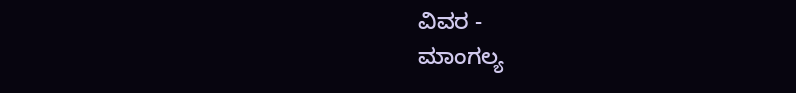ವಿವರ -
ಮಾಂಗಲ್ಯ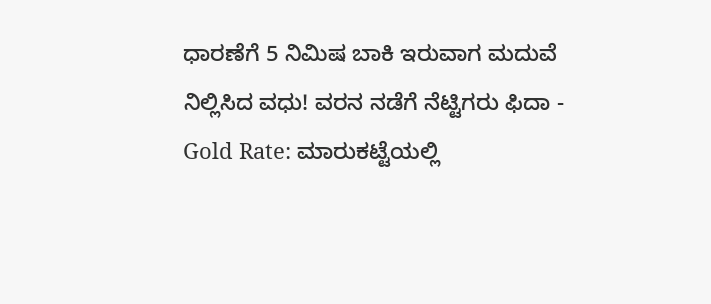ಧಾರಣೆಗೆ 5 ನಿಮಿಷ ಬಾಕಿ ಇರುವಾಗ ಮದುವೆ ನಿಲ್ಲಿಸಿದ ವಧು! ವರನ ನಡೆಗೆ ನೆಟ್ಟಿಗರು ಫಿದಾ -
Gold Rate: ಮಾರುಕಟ್ಟೆಯಲ್ಲಿ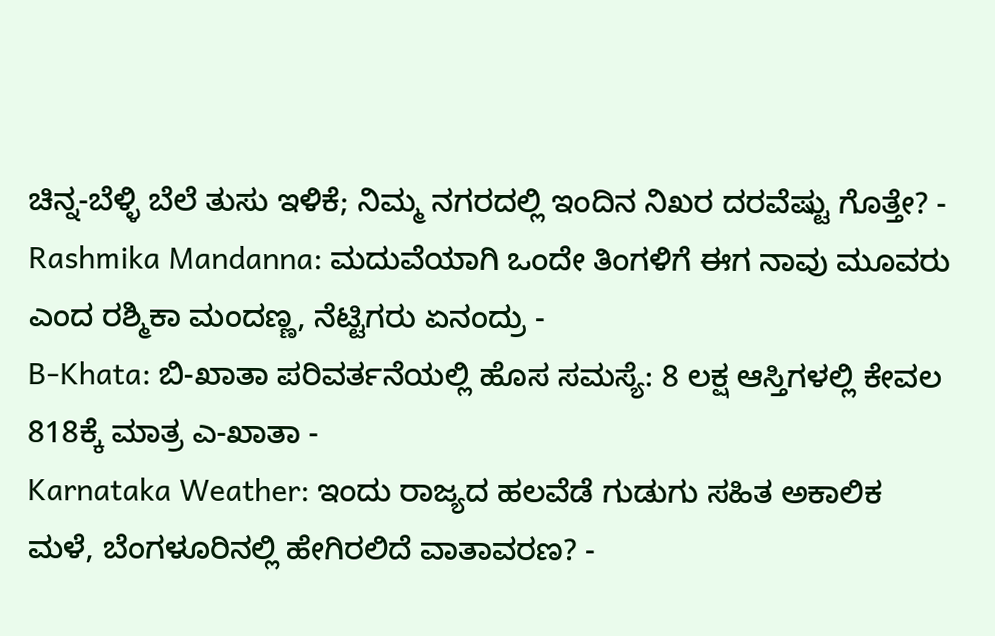ಚಿನ್ನ-ಬೆಳ್ಳಿ ಬೆಲೆ ತುಸು ಇಳಿಕೆ; ನಿಮ್ಮ ನಗರದಲ್ಲಿ ಇಂದಿನ ನಿಖರ ದರವೆಷ್ಟು ಗೊತ್ತೇ? -
Rashmika Mandanna: ಮದುವೆಯಾಗಿ ಒಂದೇ ತಿಂಗಳಿಗೆ ಈಗ ನಾವು ಮೂವರು ಎಂದ ರಶ್ಮಿಕಾ ಮಂದಣ್ಣ, ನೆಟ್ಟಿಗರು ಏನಂದ್ರು -
B-Khata: ಬಿ-ಖಾತಾ ಪರಿವರ್ತನೆಯಲ್ಲಿ ಹೊಸ ಸಮಸ್ಯೆ: 8 ಲಕ್ಷ ಆಸ್ತಿಗಳಲ್ಲಿ ಕೇವಲ 818ಕ್ಕೆ ಮಾತ್ರ ಎ-ಖಾತಾ -
Karnataka Weather: ಇಂದು ರಾಜ್ಯದ ಹಲವೆಡೆ ಗುಡುಗು ಸಹಿತ ಅಕಾಲಿಕ ಮಳೆ, ಬೆಂಗಳೂರಿನಲ್ಲಿ ಹೇಗಿರಲಿದೆ ವಾತಾವರಣ? -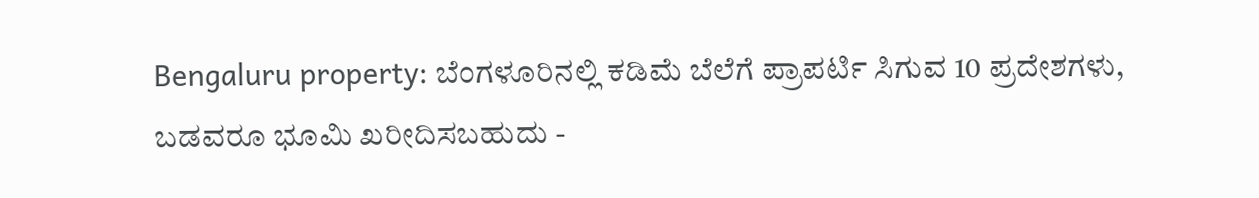Bengaluru property: ಬೆಂಗಳೂರಿನಲ್ಲಿ ಕಡಿಮೆ ಬೆಲೆಗೆ ಪ್ರಾಪರ್ಟಿ ಸಿಗುವ 10 ಪ್ರದೇಶಗಳು, ಬಡವರೂ ಭೂಮಿ ಖರೀದಿಸಬಹುದು -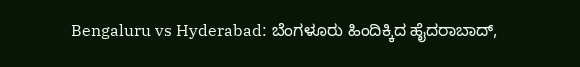Bengaluru vs Hyderabad: ಬೆಂಗಳೂರು ಹಿಂದಿಕ್ಕಿದ ಹೈದರಾಬಾದ್,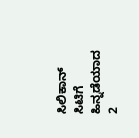ಸಿಲಿಕಾನ್ ಸಿಟಿಗೆ ಹಿನ್ನಡೆಯಾದ 2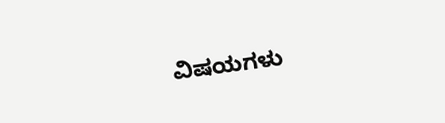ವಿಷಯಗಳು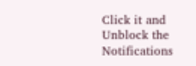Click it and Unblock the Notifications